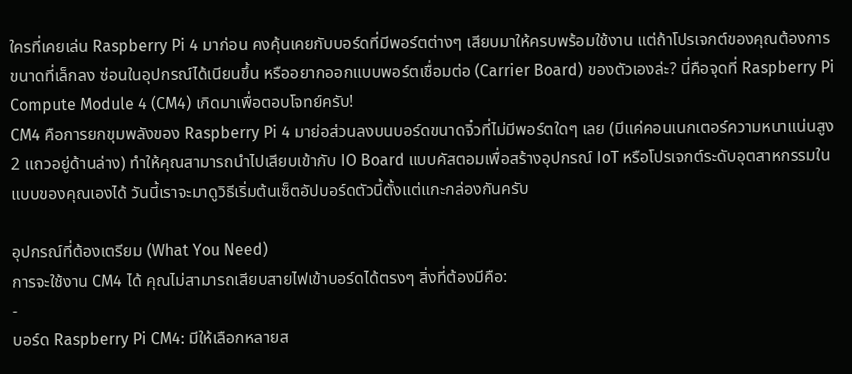ใครที่เคยเล่น Raspberry Pi 4 มาก่อน คงคุ้นเคยกับบอร์ดที่มีพอร์ตต่างๆ เสียบมาให้ครบพร้อมใช้งาน แต่ถ้าโปรเจกต์ของคุณต้องการขนาดที่เล็กลง ซ่อนในอุปกรณ์ได้เนียนขึ้น หรืออยากออกแบบพอร์ตเชื่อมต่อ (Carrier Board) ของตัวเองล่ะ? นี่คือจุดที่ Raspberry Pi Compute Module 4 (CM4) เกิดมาเพื่อตอบโจทย์ครับ!
CM4 คือการยกขุมพลังของ Raspberry Pi 4 มาย่อส่วนลงบนบอร์ดขนาดจิ๋วที่ไม่มีพอร์ตใดๆ เลย (มีแค่คอนเนกเตอร์ความหนาแน่นสูง 2 แถวอยู่ด้านล่าง) ทำให้คุณสามารถนำไปเสียบเข้ากับ IO Board แบบคัสตอมเพื่อสร้างอุปกรณ์ IoT หรือโปรเจกต์ระดับอุตสาหกรรมในแบบของคุณเองได้ วันนี้เราจะมาดูวิธีเริ่มต้นเซ็ตอัปบอร์ดตัวนี้ตั้งแต่แกะกล่องกันครับ

อุปกรณ์ที่ต้องเตรียม (What You Need)
การจะใช้งาน CM4 ได้ คุณไม่สามารถเสียบสายไฟเข้าบอร์ดได้ตรงๆ สิ่งที่ต้องมีคือ:
-
บอร์ด Raspberry Pi CM4: มีให้เลือกหลายส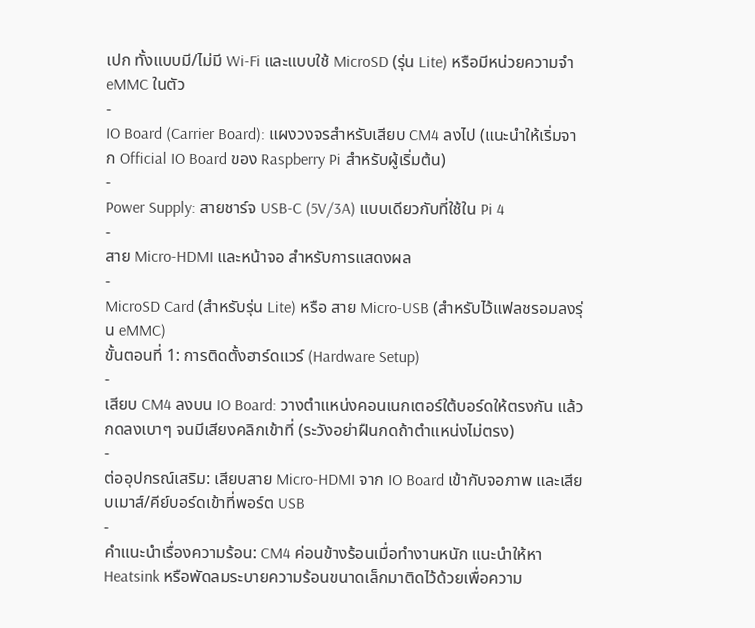เปก ทั้งแบบมี/ไม่มี Wi-Fi และแบบใช้ MicroSD (รุ่น Lite) หรือมีหน่วยความจำ eMMC ในตัว
-
IO Board (Carrier Board): แผงวงจรสำหรับเสียบ CM4 ลงไป (แนะนำให้เริ่มจาก Official IO Board ของ Raspberry Pi สำหรับผู้เริ่มต้น)
-
Power Supply: สายชาร์จ USB-C (5V/3A) แบบเดียวกับที่ใช้ใน Pi 4
-
สาย Micro-HDMI และหน้าจอ สำหรับการแสดงผล
-
MicroSD Card (สำหรับรุ่น Lite) หรือ สาย Micro-USB (สำหรับไว้แฟลชรอมลงรุ่น eMMC)
ขั้นตอนที่ 1: การติดตั้งฮาร์ดแวร์ (Hardware Setup)
-
เสียบ CM4 ลงบน IO Board: วางตำแหน่งคอนเนกเตอร์ใต้บอร์ดให้ตรงกัน แล้วกดลงเบาๆ จนมีเสียงคลิกเข้าที่ (ระวังอย่าฝืนกดถ้าตำแหน่งไม่ตรง)
-
ต่ออุปกรณ์เสริม: เสียบสาย Micro-HDMI จาก IO Board เข้ากับจอภาพ และเสียบเมาส์/คีย์บอร์ดเข้าที่พอร์ต USB
-
คำแนะนำเรื่องความร้อน: CM4 ค่อนข้างร้อนเมื่อทำงานหนัก แนะนำให้หา Heatsink หรือพัดลมระบายความร้อนขนาดเล็กมาติดไว้ด้วยเพื่อความ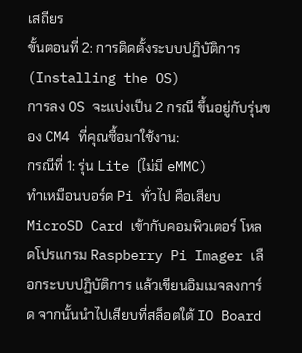เสถียร
ขั้นตอนที่ 2: การติดตั้งระบบปฏิบัติการ (Installing the OS)
การลง OS จะแบ่งเป็น 2 กรณี ขึ้นอยู่กับรุ่นของ CM4 ที่คุณซื้อมาใช้งาน:
กรณีที่ 1: รุ่น Lite (ไม่มี eMMC)
ทำเหมือนบอร์ด Pi ทั่วไป คือเสียบ MicroSD Card เข้ากับคอมพิวเตอร์ โหลดโปรแกรม Raspberry Pi Imager เลือกระบบปฏิบัติการ แล้วเขียนอิมเมจลงการ์ด จากนั้นนำไปเสียบที่สล็อตใต้ IO Board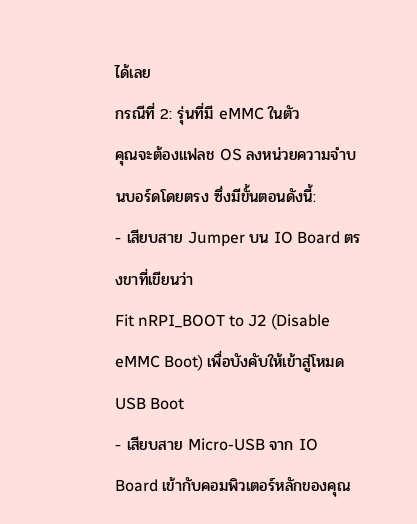ได้เลย
กรณีที่ 2: รุ่นที่มี eMMC ในตัว
คุณจะต้องแฟลช OS ลงหน่วยความจำบนบอร์ดโดยตรง ซึ่งมีขั้นตอนดังนี้:
- เสียบสาย Jumper บน IO Board ตรงขาที่เขียนว่า
Fit nRPI_BOOT to J2 (Disable eMMC Boot) เพื่อบังคับให้เข้าสู่โหมด USB Boot
- เสียบสาย Micro-USB จาก IO Board เข้ากับคอมพิวเตอร์หลักของคุณ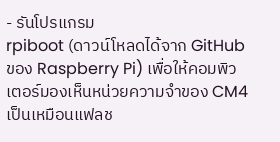- รันโปรแกรม
rpiboot (ดาวน์โหลดได้จาก GitHub ของ Raspberry Pi) เพื่อให้คอมพิวเตอร์มองเห็นหน่วยความจำของ CM4 เป็นเหมือนแฟลช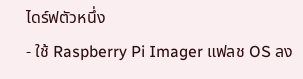ไดร์ฟตัวหนึ่ง
- ใช้ Raspberry Pi Imager แฟลช OS ลง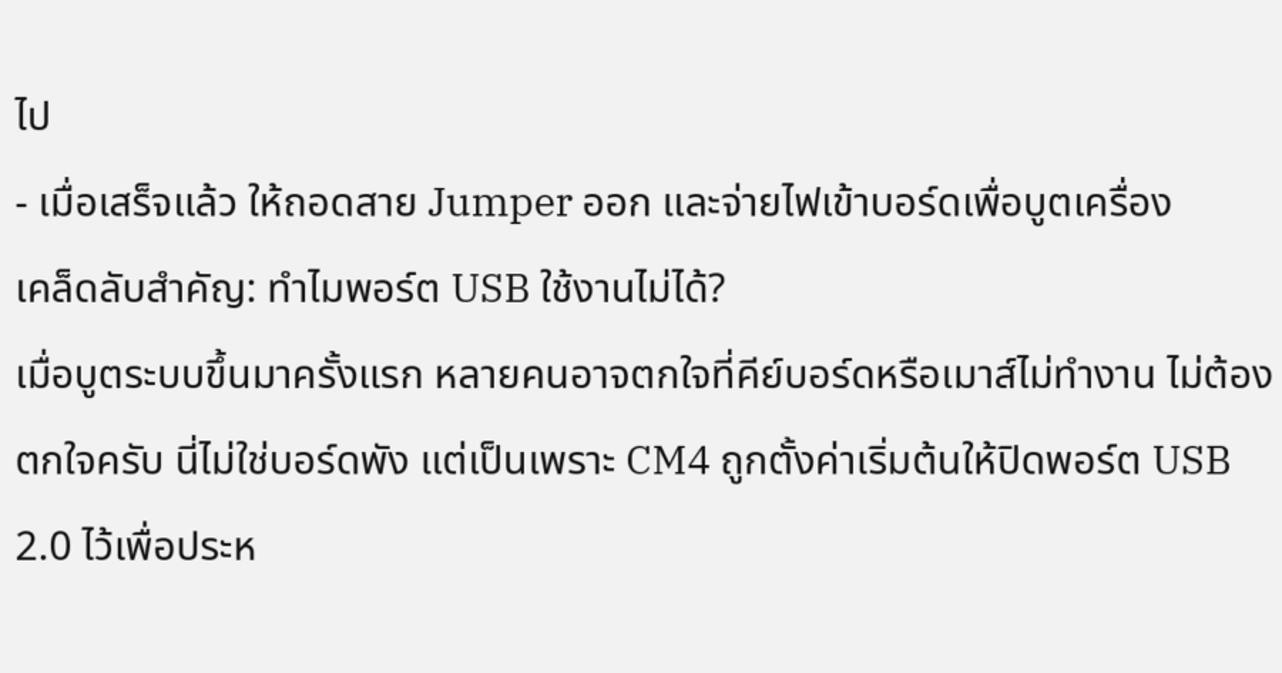ไป
- เมื่อเสร็จแล้ว ให้ถอดสาย Jumper ออก และจ่ายไฟเข้าบอร์ดเพื่อบูตเครื่อง
เคล็ดลับสำคัญ: ทำไมพอร์ต USB ใช้งานไม่ได้?
เมื่อบูตระบบขึ้นมาครั้งแรก หลายคนอาจตกใจที่คีย์บอร์ดหรือเมาส์ไม่ทำงาน ไม่ต้องตกใจครับ นี่ไม่ใช่บอร์ดพัง แต่เป็นเพราะ CM4 ถูกตั้งค่าเริ่มต้นให้ปิดพอร์ต USB 2.0 ไว้เพื่อประห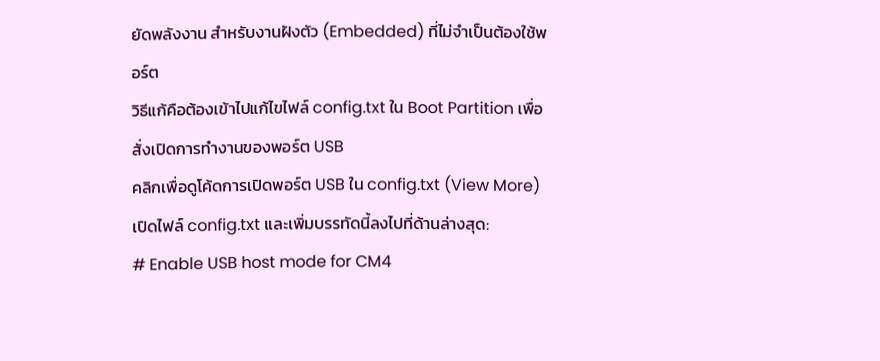ยัดพลังงาน สำหรับงานฝังตัว (Embedded) ที่ไม่จำเป็นต้องใช้พอร์ต
วิธีแก้คือต้องเข้าไปแก้ไขไฟล์ config.txt ใน Boot Partition เพื่อสั่งเปิดการทำงานของพอร์ต USB
คลิกเพื่อดูโค้ดการเปิดพอร์ต USB ใน config.txt (View More)
เปิดไฟล์ config.txt และเพิ่มบรรทัดนี้ลงไปที่ด้านล่างสุด:
# Enable USB host mode for CM4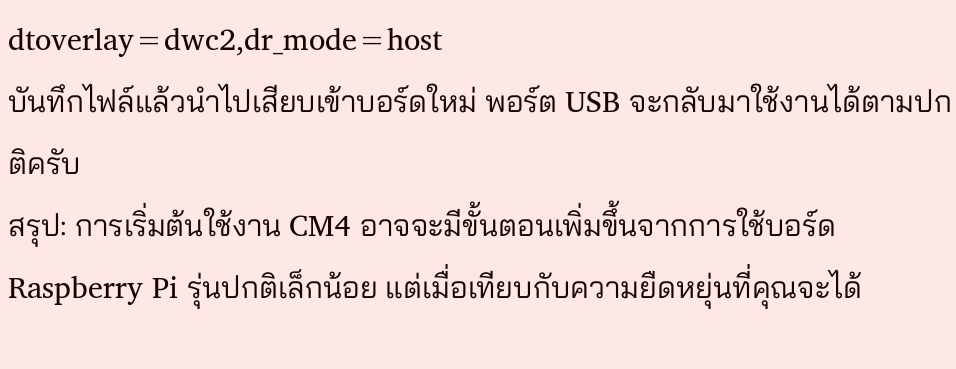dtoverlay=dwc2,dr_mode=host
บันทึกไฟล์แล้วนำไปเสียบเข้าบอร์ดใหม่ พอร์ต USB จะกลับมาใช้งานได้ตามปกติครับ
สรุป: การเริ่มต้นใช้งาน CM4 อาจจะมีขั้นตอนเพิ่มขึ้นจากการใช้บอร์ด Raspberry Pi รุ่นปกติเล็กน้อย แต่เมื่อเทียบกับความยืดหยุ่นที่คุณจะได้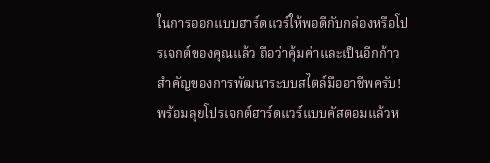ในการออกแบบฮาร์ดแวร์ให้พอดีกับกล่องหรือโปรเจกต์ของคุณแล้ว ถือว่าคุ้มค่าและเป็นอีกก้าวสำคัญของการพัฒนาระบบสไตล์มืออาชีพครับ!
พร้อมลุยโปรเจกต์ฮาร์ดแวร์แบบคัสตอมแล้วห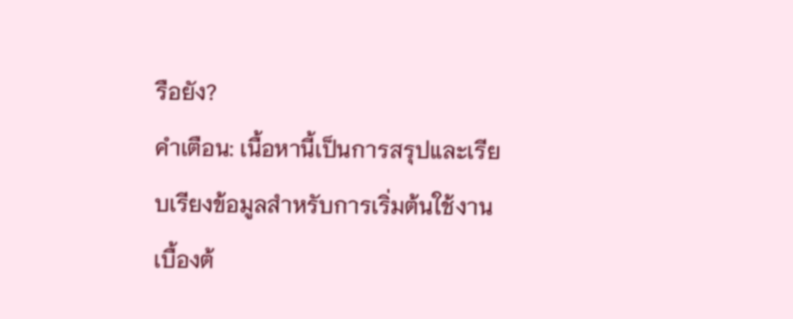รือยัง?
คำเตือน: เนื้อหานี้เป็นการสรุปและเรียบเรียงข้อมูลสำหรับการเริ่มต้นใช้งานเบื้องต้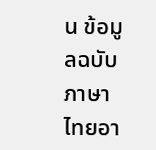น ข้อมูลฉบับภาษาไทยอา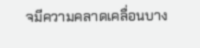จมีความคลาดเคลื่อนบาง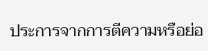ประการจากการตีความหรือย่อ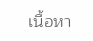เนื้อหา